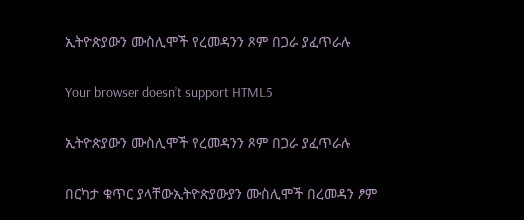ኢትዮጵያውን ሙስሊሞች የረመዳንን ጾም በጋራ ያፈጥራሉ

Your browser doesn’t support HTML5

ኢትዮጵያውን ሙስሊሞች የረመዳንን ጾም በጋራ ያፈጥራሉ

በርካታ ቁጥር ያላቸውኢትዮጵያውያን ሙስሊሞች በረመዳን ፆም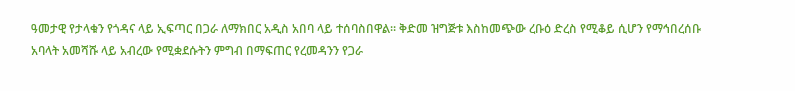ዓመታዊ የታላቁን የጎዳና ላይ ኢፍጣር በጋራ ለማክበር አዲስ አበባ ላይ ተሰባስበዋል። ቅድመ ዝግጅቱ እስከመጭው ረቡዕ ድረስ የሚቆይ ሲሆን የማኅበረሰቡ አባላት አመሻሹ ላይ አብረው የሚቋደሱትን ምግብ በማፍጠር የረመዳንን የጋራ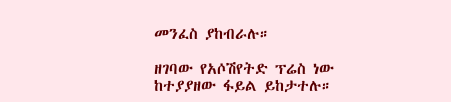መንፈስ ያከብራሉ።

ዘገባው የአሶሽየትድ ፕሬስ ነው ከተያያዘው ፋይል ይከታተሉ።